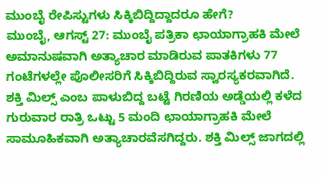ಮುಂಬೈ ರೇಪಿಸ್ಟುಗಳು ಸಿಕ್ಕಿಬಿದ್ದಿದ್ದಾದರೂ ಹೇಗೆ?
ಮುಂಬೈ, ಆಗಸ್ಟ್ 27: ಮುಂಬೈ ಪತ್ರಿಕಾ ಛಾಯಾಗ್ರಾಹಕಿ ಮೇಲೆ ಅಮಾನುಷವಾಗಿ ಅತ್ಯಾಚಾರ ಮಾಡಿರುವ ಪಾತಕಿಗಳು 77 ಗಂಟೆಗಳಲ್ಲೇ ಪೊಲೀಸರಿಗೆ ಸಿಕ್ಕಿಬಿದ್ದಿರುವ ಸ್ವಾರಸ್ಯಕರವಾಗಿದೆ.
ಶಕ್ತಿ ಮಿಲ್ಸ್ ಎಂಬ ಪಾಳುಬಿದ್ದ ಬಟ್ಟೆ ಗಿರಣಿಯ ಅಡ್ಡೆಯಲ್ಲಿ ಕಳೆದ ಗುರುವಾರ ರಾತ್ರಿ ಒಟ್ಟು 5 ಮಂದಿ ಛಾಯಾಗ್ರಾಹಕಿ ಮೇಲೆ ಸಾಮೂಹಿಕವಾಗಿ ಅತ್ಯಾಚಾರವೆಸಗಿದ್ದರು. ಶಕ್ತಿ ಮಿಲ್ಸ್ ಜಾಗದಲ್ಲಿ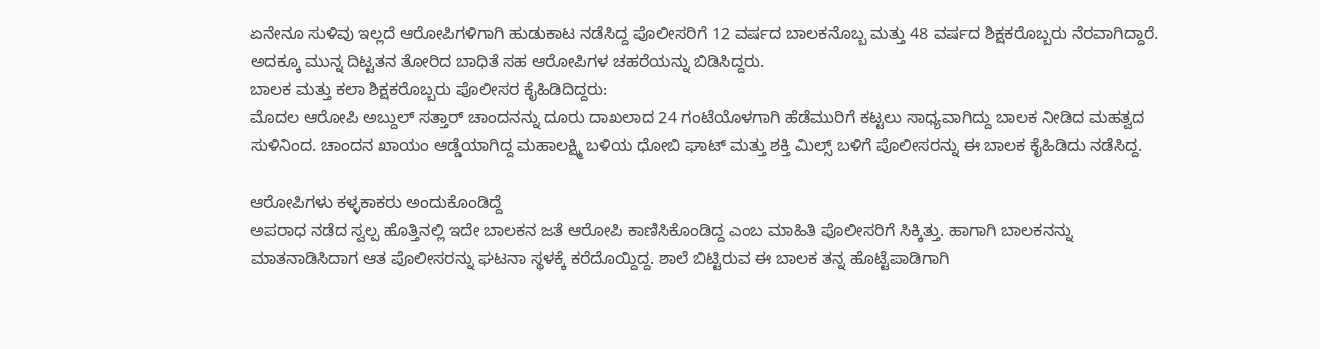ಏನೇನೂ ಸುಳಿವು ಇಲ್ಲದೆ ಆರೋಪಿಗಳಿಗಾಗಿ ಹುಡುಕಾಟ ನಡೆಸಿದ್ದ ಪೊಲೀಸರಿಗೆ 12 ವರ್ಷದ ಬಾಲಕನೊಬ್ಬ ಮತ್ತು 48 ವರ್ಷದ ಶಿಕ್ಷಕರೊಬ್ಬರು ನೆರವಾಗಿದ್ದಾರೆ. ಅದಕ್ಕೂ ಮುನ್ನ ದಿಟ್ಟತನ ತೋರಿದ ಬಾಧಿತೆ ಸಹ ಆರೋಪಿಗಳ ಚಹರೆಯನ್ನು ಬಿಡಿಸಿದ್ದರು.
ಬಾಲಕ ಮತ್ತು ಕಲಾ ಶಿಕ್ಷಕರೊಬ್ಬರು ಪೊಲೀಸರ ಕೈಹಿಡಿದಿದ್ದರು:
ಮೊದಲ ಆರೋಪಿ ಅಬ್ದುಲ್ ಸತ್ತಾರ್ ಚಾಂದನನ್ನು ದೂರು ದಾಖಲಾದ 24 ಗಂಟೆಯೊಳಗಾಗಿ ಹೆಡೆಮುರಿಗೆ ಕಟ್ಟಲು ಸಾಧ್ಯವಾಗಿದ್ದು ಬಾಲಕ ನೀಡಿದ ಮಹತ್ವದ ಸುಳಿನಿಂದ. ಚಾಂದನ ಖಾಯಂ ಆಡ್ಡೆಯಾಗಿದ್ದ ಮಹಾಲಕ್ಷ್ಮಿ ಬಳಿಯ ಧೋಬಿ ಘಾಟ್ ಮತ್ತು ಶಕ್ತಿ ಮಿಲ್ಸ್ ಬಳಿಗೆ ಪೊಲೀಸರನ್ನು ಈ ಬಾಲಕ ಕೈಹಿಡಿದು ನಡೆಸಿದ್ದ.

ಆರೋಪಿಗಳು ಕಳ್ಳಕಾಕರು ಅಂದುಕೊಂಡಿದ್ದೆ
ಅಪರಾಧ ನಡೆದ ಸ್ವಲ್ಪ ಹೊತ್ತಿನಲ್ಲಿ ಇದೇ ಬಾಲಕನ ಜತೆ ಆರೋಪಿ ಕಾಣಿಸಿಕೊಂಡಿದ್ದ ಎಂಬ ಮಾಹಿತಿ ಪೊಲೀಸರಿಗೆ ಸಿಕ್ಕಿತ್ತು. ಹಾಗಾಗಿ ಬಾಲಕನನ್ನು ಮಾತನಾಡಿಸಿದಾಗ ಆತ ಪೊಲೀಸರನ್ನು ಘಟನಾ ಸ್ಥಳಕ್ಕೆ ಕರೆದೊಯ್ದಿದ್ದ. ಶಾಲೆ ಬಿಟ್ಟಿರುವ ಈ ಬಾಲಕ ತನ್ನ ಹೊಟ್ಟೆಪಾಡಿಗಾಗಿ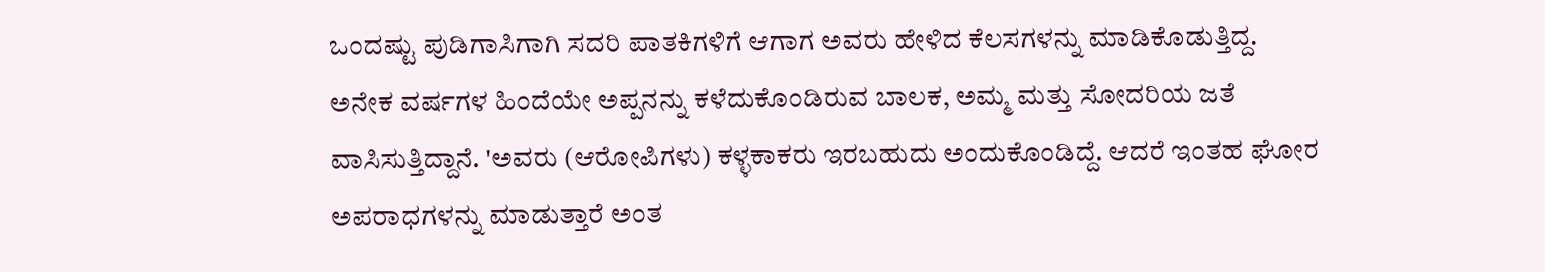ಒಂದಷ್ಟು ಪುಡಿಗಾಸಿಗಾಗಿ ಸದರಿ ಪಾತಕಿಗಳಿಗೆ ಆಗಾಗ ಅವರು ಹೇಳಿದ ಕೆಲಸಗಳನ್ನು ಮಾಡಿಕೊಡುತ್ತಿದ್ದ.
ಅನೇಕ ವರ್ಷಗಳ ಹಿಂದೆಯೇ ಅಪ್ಪನನ್ನು ಕಳೆದುಕೊಂಡಿರುವ ಬಾಲಕ, ಅಮ್ಮ ಮತ್ತು ಸೋದರಿಯ ಜತೆ ವಾಸಿಸುತ್ತಿದ್ದಾನೆ. 'ಅವರು (ಆರೋಪಿಗಳು) ಕಳ್ಳಕಾಕರು ಇರಬಹುದು ಅಂದುಕೊಂಡಿದ್ದೆ. ಆದರೆ ಇಂತಹ ಘೋರ ಅಪರಾಧಗಳನ್ನು ಮಾಡುತ್ತಾರೆ ಅಂತ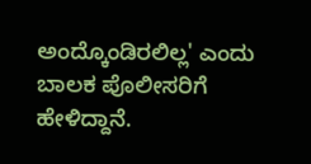ಅಂದ್ಕೊಂಡಿರಲಿಲ್ಲ' ಎಂದು ಬಾಲಕ ಪೊಲೀಸರಿಗೆ ಹೇಳಿದ್ದಾನೆ.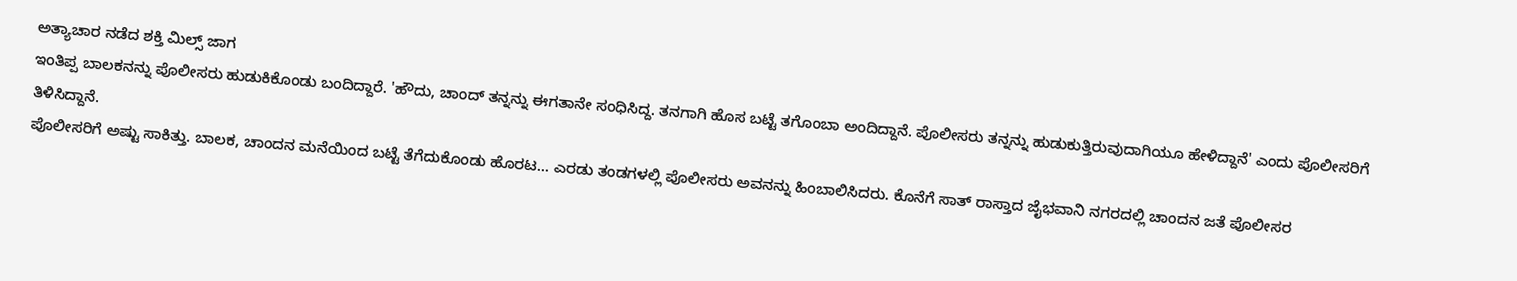ಅತ್ಯಾಚಾರ ನಡೆದ ಶಕ್ತಿ ಮಿಲ್ಸ್ ಜಾಗ
ಇಂತಿಪ್ಪ ಬಾಲಕನನ್ನು ಪೊಲೀಸರು ಹುಡುಕಿಕೊಂಡು ಬಂದಿದ್ದಾರೆ. 'ಹೌದು, ಚಾಂದ್ ತನ್ನನ್ನು ಈಗತಾನೇ ಸಂಧಿಸಿದ್ದ. ತನಗಾಗಿ ಹೊಸ ಬಟ್ಟೆ ತಗೊಂಬಾ ಅಂದಿದ್ದಾನೆ. ಪೊಲೀಸರು ತನ್ನನ್ನು ಹುಡುಕುತ್ತಿರುವುದಾಗಿಯೂ ಹೇಳಿದ್ದಾನೆ' ಎಂದು ಪೊಲೀಸರಿಗೆ ತಿಳಿಸಿದ್ದಾನೆ.
ಪೊಲೀಸರಿಗೆ ಅಷ್ಟು ಸಾಕಿತ್ತು. ಬಾಲಕ, ಚಾಂದನ ಮನೆಯಿಂದ ಬಟ್ಟೆ ತೆಗೆದುಕೊಂಡು ಹೊರಟ... ಎರಡು ತಂಡಗಳಲ್ಲಿ ಪೊಲೀಸರು ಅವನನ್ನು ಹಿಂಬಾಲಿಸಿದರು. ಕೊನೆಗೆ ಸಾತ್ ರಾಸ್ತಾದ ಜೈಭವಾನಿ ನಗರದಲ್ಲಿ ಚಾಂದನ ಜತೆ ಪೊಲೀಸರ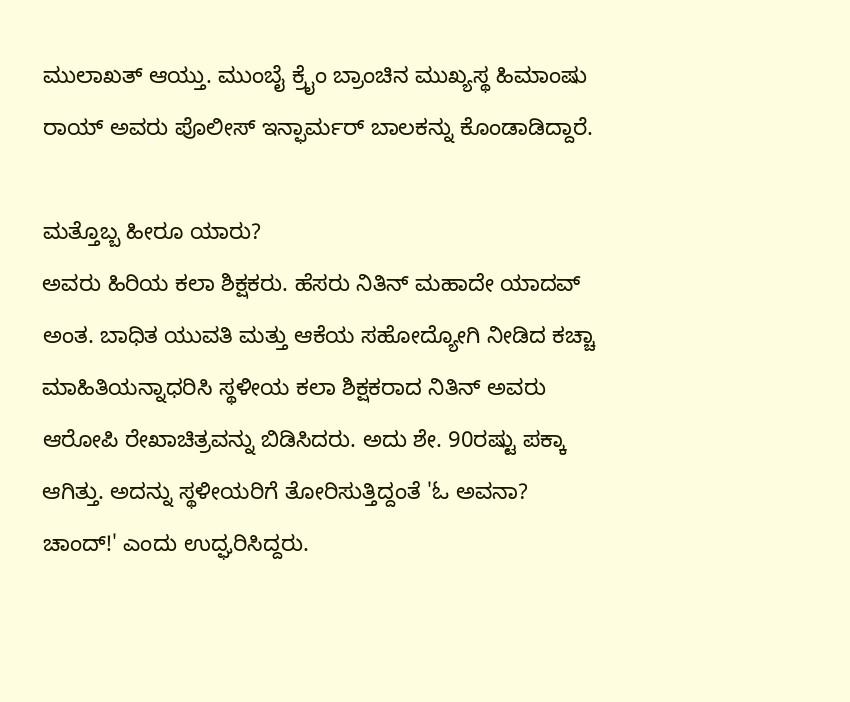ಮುಲಾಖತ್ ಆಯ್ತು. ಮುಂಬೈ ಕ್ರೈಂ ಬ್ರಾಂಚಿನ ಮುಖ್ಯಸ್ಥ ಹಿಮಾಂಷು ರಾಯ್ ಅವರು ಪೊಲೀಸ್ ಇನ್ಫಾರ್ಮರ್ ಬಾಲಕನ್ನು ಕೊಂಡಾಡಿದ್ದಾರೆ.

ಮತ್ತೊಬ್ಬ ಹೀರೂ ಯಾರು?
ಅವರು ಹಿರಿಯ ಕಲಾ ಶಿಕ್ಷಕರು. ಹೆಸರು ನಿತಿನ್ ಮಹಾದೇ ಯಾದವ್ ಅಂತ. ಬಾಧಿತ ಯುವತಿ ಮತ್ತು ಆಕೆಯ ಸಹೋದ್ಯೋಗಿ ನೀಡಿದ ಕಚ್ಚಾ ಮಾಹಿತಿಯನ್ನಾಧರಿಸಿ ಸ್ಥಳೀಯ ಕಲಾ ಶಿಕ್ಷಕರಾದ ನಿತಿನ್ ಅವರು ಆರೋಪಿ ರೇಖಾಚಿತ್ರವನ್ನು ಬಿಡಿಸಿದರು. ಅದು ಶೇ. 90ರಷ್ಟು ಪಕ್ಕಾ ಆಗಿತ್ತು. ಅದನ್ನು ಸ್ಥಳೀಯರಿಗೆ ತೋರಿಸುತ್ತಿದ್ದಂತೆ 'ಓ ಅವನಾ? ಚಾಂದ್!' ಎಂದು ಉದ್ಘರಿಸಿದ್ದರು.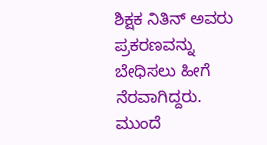ಶಿಕ್ಷಕ ನಿತಿನ್ ಅವರು ಪ್ರಕರಣವನ್ನು ಬೇಧಿಸಲು ಹೀಗೆ ನೆರವಾಗಿದ್ದರು.
ಮುಂದೆ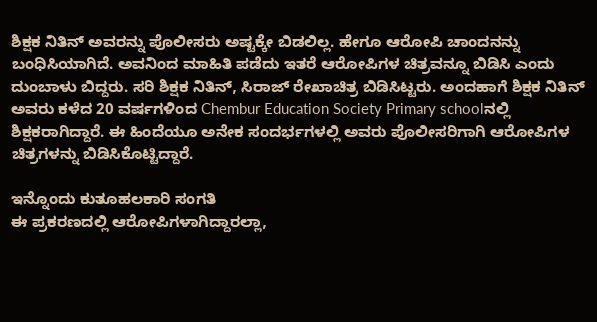ಶಿಕ್ಷಕ ನಿತಿನ್ ಅವರನ್ನು ಪೊಲೀಸರು ಅಷ್ಟಕ್ಕೇ ಬಿಡಲಿಲ್ಲ. ಹೇಗೂ ಆರೋಪಿ ಚಾಂದನನ್ನು ಬಂಧಿಸಿಯಾಗಿದೆ. ಅವನಿಂದ ಮಾಹಿತಿ ಪಡೆದು ಇತರೆ ಆರೋಪಿಗಳ ಚಿತ್ರವನ್ನೂ ಬಿಡಿಸಿ ಎಂದು ದುಂಬಾಳು ಬಿದ್ದರು. ಸರಿ ಶಿಕ್ಷಕ ನಿತಿನ್, ಸಿರಾಜ್ ರೇಖಾಚಿತ್ರ ಬಿಡಿಸಿಟ್ಟರು. ಅಂದಹಾಗೆ ಶಿಕ್ಷಕ ನಿತಿನ್ ಅವರು ಕಳೆದ 20 ವರ್ಷಗಳಿಂದ Chembur Education Society Primary schoolನಲ್ಲಿ ಶಿಕ್ಷಕರಾಗಿದ್ದಾರೆ. ಈ ಹಿಂದೆಯೂ ಅನೇಕ ಸಂದರ್ಭಗಳಲ್ಲಿ ಅವರು ಪೊಲೀಸರಿಗಾಗಿ ಆರೋಪಿಗಳ ಚಿತ್ರಗಳನ್ನು ಬಿಡಿಸಿಕೊಟ್ಟಿದ್ದಾರೆ.

ಇನ್ನೊಂದು ಕುತೂಹಲಕಾರಿ ಸಂಗತಿ
ಈ ಪ್ರಕರಣದಲ್ಲಿ ಆರೋಪಿಗಳಾಗಿದ್ದಾರಲ್ಲಾ,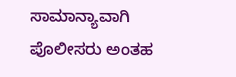ಸಾಮಾನ್ಯಾವಾಗಿ ಪೊಲೀಸರು ಅಂತಹ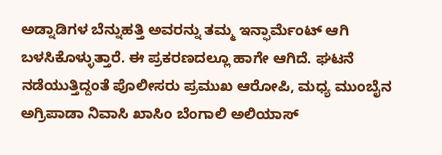ಅಡ್ನಾಡಿಗಳ ಬೆನ್ನುಹತ್ತಿ ಅವರನ್ನು ತಮ್ಮ ಇನ್ಫಾರ್ಮೆಂಟ್ ಆಗಿ ಬಳಸಿಕೊಳ್ಳುತ್ತಾರೆ. ಈ ಪ್ರಕರಣದಲ್ಲೂ ಹಾಗೇ ಆಗಿದೆ. ಘಟನೆ ನಡೆಯುತ್ತಿದ್ದಂತೆ ಪೊಲೀಸರು ಪ್ರಮುಖ ಆರೋಪಿ, ಮಧ್ಯ ಮುಂಬೈನ ಅಗ್ರಿಪಾಡಾ ನಿವಾಸಿ ಖಾಸಿಂ ಬೆಂಗಾಲಿ ಅಲಿಯಾಸ್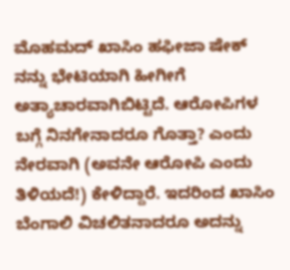ಮೊಹಮದ್ ಖಾಸಿಂ ಹಫೀಜಾ ಷೇಕ್ ನನ್ನು ಭೇಟಿಯಾಗಿ ಹೀಗೀಗೆ ಅತ್ಯಾಚಾರವಾಗಿಬಿಟ್ಟಿದೆ. ಆರೋಪಿಗಳ ಬಗ್ಗೆ ನಿನಗೇನಾದರೂ ಗೊತ್ತಾ? ಎಂದು ನೇರವಾಗಿ (ಅವನೇ ಆರೋಪಿ ಎಂದು ತಿಳಿಯದೆ!) ಕೇಳಿದ್ದಾರೆ. ಇದರಿಂದ ಖಾಸಿಂ ಬೆಂಗಾಲಿ ವಿಚಲಿತನಾದರೂ ಅದನ್ನು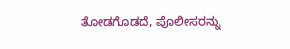ತೋಡಗೊಡದೆ, ಪೊಲೀಸರನ್ನು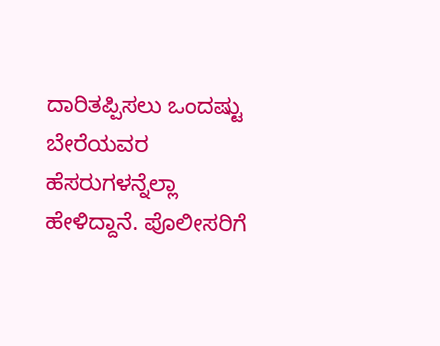ದಾರಿತಪ್ಪಿಸಲು ಒಂದಷ್ಟು ಬೇರೆಯವರ ಹೆಸರುಗಳನ್ನೆಲ್ಲಾ ಹೇಳಿದ್ದಾನೆ. ಪೊಲೀಸರಿಗೆ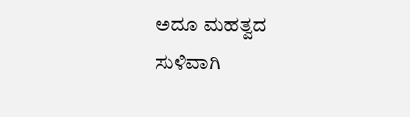ಅದೂ ಮಹತ್ವದ ಸುಳಿವಾಗಿ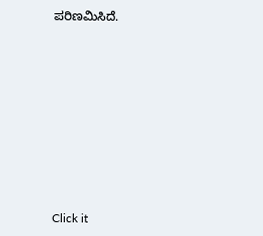ಪರಿಣಮಿಸಿದೆ.












Click it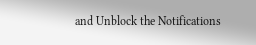and Unblock the Notifications